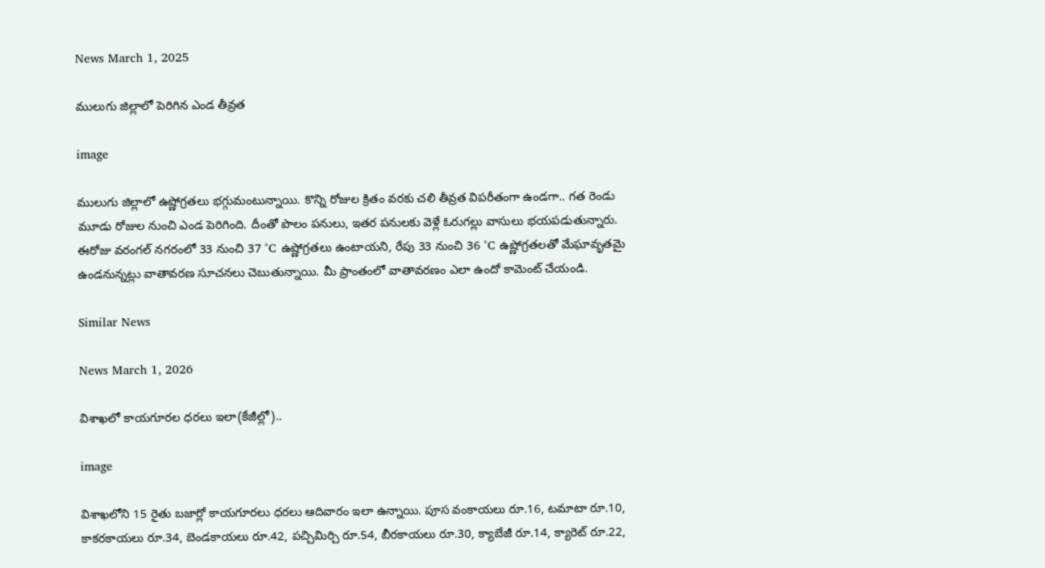News March 1, 2025

ములుగు జిల్లాలో పెరిగిన ఎండ తీవ్రత

image

ములుగు జిల్లాలో ఉష్ణోగ్రతలు భగ్గుమంటున్నాయి. కొన్ని రోజుల క్రితం వరకు చలి తీవ్రత విపరీతంగా ఉండగా.. గత రెండు మూడు రోజుల నుంచి ఎండ పెరిగింది. దీంతో పొలం పనులు, ఇతర పనులకు వెళ్లే ఓరుగల్లు వాసులు భయపడుతున్నారు. ఈరోజు వరంగల్ నగరంలో 33 నుంచి 37 °C ఉష్ణోగ్రతలు ఉంటాయని, రేపు 33 నుంచి 36 °C ఉష్ణోగ్రతలతో మేఘావృతమై ఉండనున్నట్లు వాతావరణ సూచనలు చెబుతున్నాయి. మీ ప్రాంతంలో వాతావరణం ఎలా ఉందో కామెంట్ చేయండి.

Similar News

News March 1, 2026

విశాఖలో కాయగూరల ధరలు ఇలా(కేజీల్లో)..

image

విశాఖలోని 15 రైతు బజార్లో కాయగూరలు ధరలు ఆదివారం ఇలా ఉన్నాయి. పూస వంకాయలు రూ.16, టమాటా రూ.10, కాకరకాయలు రూ.34, బెండకాయలు రూ.42, పచ్చిమిర్చి రూ.54, బీరకాయలు రూ.30, క్యాబేజీ రూ.14, క్యారెట్ రూ.22,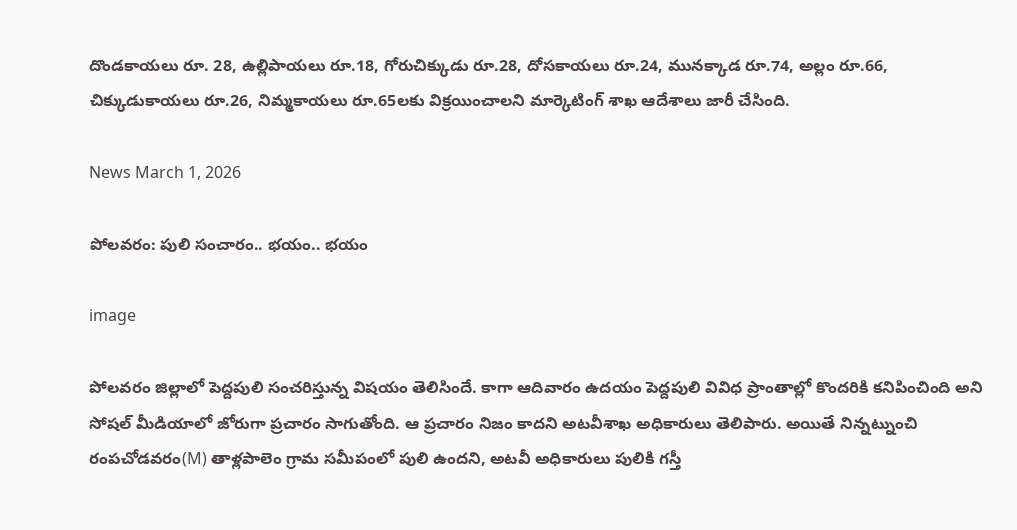దొండకాయలు రూ. 28, ఉల్లిపాయలు రూ.18, గోరుచిక్కుడు రూ.28, దోసకాయలు రూ.24, మునక్కాడ రూ.74, అల్లం రూ.66, చిక్కుడుకాయలు రూ.26, నిమ్మకాయలు రూ.65లకు విక్రయించాలని మార్కెటింగ్ శాఖ ఆదేశాలు జారీ చేసింది.

News March 1, 2026

పోలవరం: పులి సంచారం.. భయం.. భయం

image

పోలవరం జిల్లాలో పెద్దపులి సంచరిస్తున్న విషయం తెలిసిందే. కాగా ఆదివారం ఉదయం పెద్దపులి వివిధ ప్రాంతాల్లో కొందరికి కనిపించింది అని సోషల్ మీడియాలో జోరుగా ప్రచారం సాగుతోంది. ఆ ప్రచారం నిజం కాదని అటవీశాఖ అధికారులు తెలిపారు. అయితే నిన్నట్నుంచి రంపచోడవరం(M) తాళ్లపాలెం గ్రామ సమీపంలో పులి ఉందని, అటవీ అధికారులు పులికి గస్తీ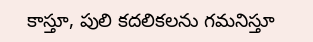కాస్తూ, పులి కదలికలను గమనిస్తూ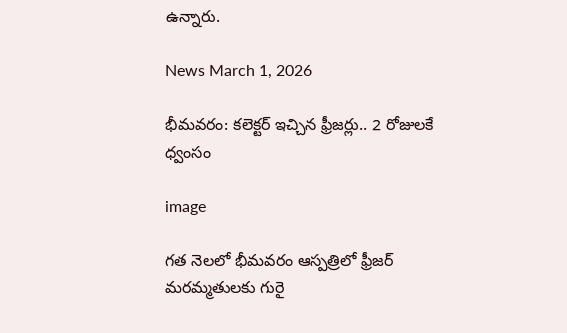ఉన్నారు.

News March 1, 2026

భీమవరం: కలెక్టర్ ఇచ్చిన ఫ్రీజర్లు.. 2 రోజులకే ధ్వంసం

image

గత నెలలో భీమవరం ఆస్పత్రిలో ఫ్రీజర్‌ మరమ్మతులకు గురై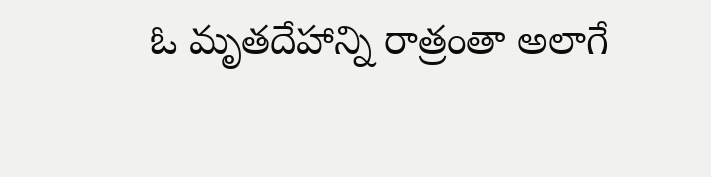ఓ మృతదేహాన్ని రాత్రంతా అలాగే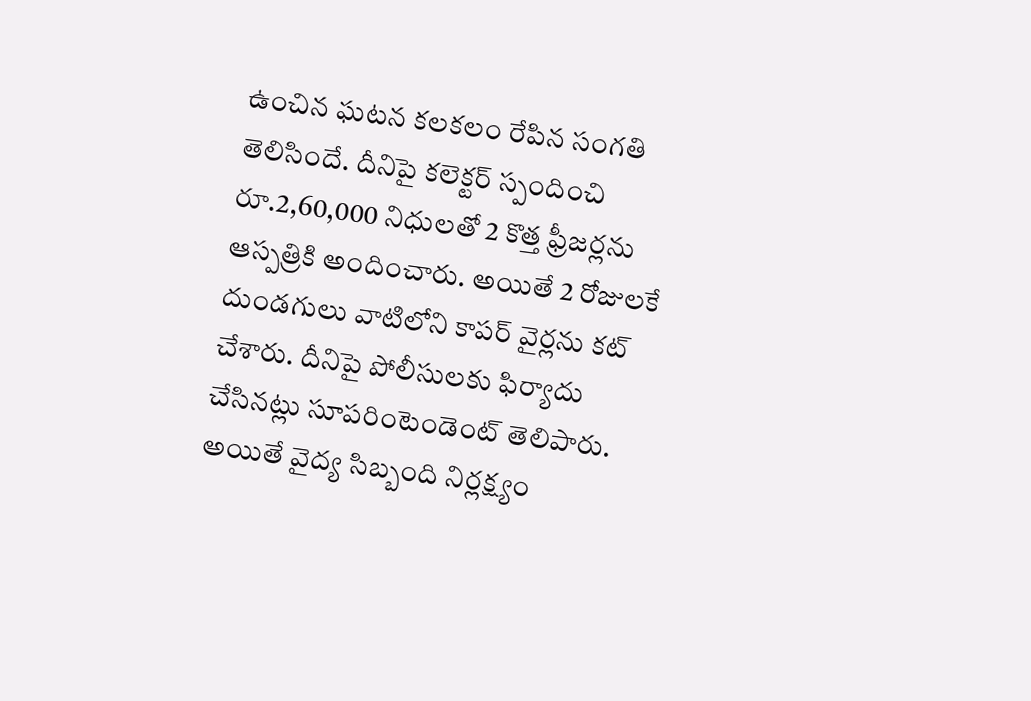ఉంచిన ఘటన కలకలం రేపిన సంగతి తెలిసిందే. దీనిపై కలెక్టర్ స్పందించి రూ.2,60,000 నిధులతో 2 కొత్త ఫ్రీజర్లను ఆస్పత్రికి అందించారు. అయితే 2 రోజులకే దుండగులు వాటిలోని కాపర్ వైర్లను కట్ చేశారు. దీనిపై పోలీసులకు ఫిర్యాదు చేసినట్లు సూపరింటెండెంట్ తెలిపారు. అయితే వైద్య సిబ్బంది నిర్లక్ష్యం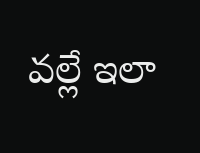వల్లే ఇలా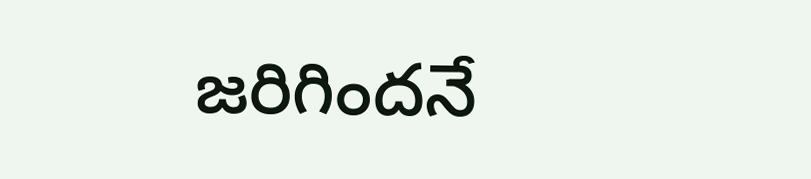జరిగిందనే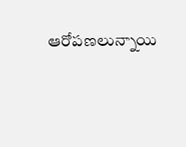ఆరోపణలున్నాయి